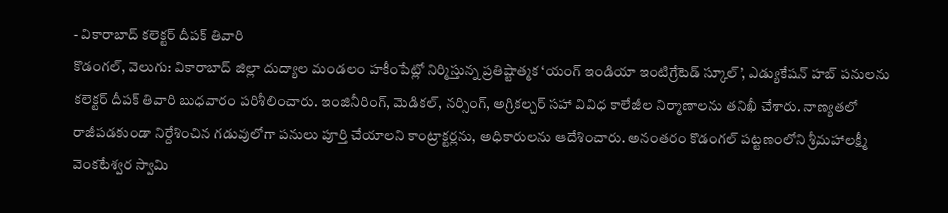- వికారాబాద్ కలెక్టర్ దీపక్ తివారి
కొడంగల్, వెలుగు: వికారాబాద్ జిల్లా దుద్యాల మండలం హకీంపేట్లో నిర్మిస్తున్న ప్రతిష్టాత్మక ‘యంగ్ ఇండియా ఇంటిగ్రేటెడ్ స్కూల్’, ఎడ్యుకేషన్ హబ్ పనులను కలెక్టర్ దీపక్ తివారి బుధవారం పరిశీలించారు. ఇంజినీరింగ్, మెడికల్, నర్సింగ్, అగ్రికల్చర్ సహా వివిధ కాలేజీల నిర్మాణాలను తనిఖీ చేశారు. నాణ్యతలో రాజీపడకుండా నిర్దేశించిన గడువులోగా పనులు పూర్తి చేయాలని కాంట్రాక్టర్లను, అధికారులను ఆదేశించారు. అనంతరం కొడంగల్ పట్టణంలోని శ్రీమహాలక్ష్మీ వెంకటేశ్వర స్వామి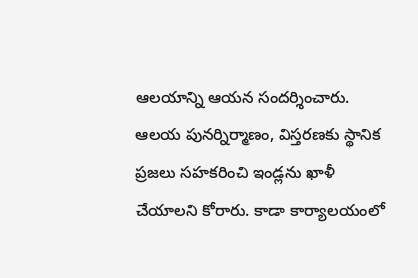ఆలయాన్ని ఆయన సందర్శించారు.
ఆలయ పునర్నిర్మాణం, విస్తరణకు స్థానిక ప్రజలు సహకరించి ఇండ్లను ఖాళీ చేయాలని కోరారు. కాడా కార్యాలయంలో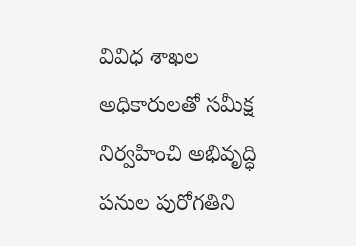వివిధ శాఖల అధికారులతో సమీక్ష నిర్వహించి అభివృద్ధి పనుల పురోగతిని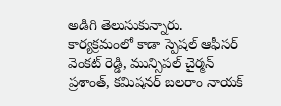అడిగి తెలుసుకున్నారు. కార్యక్రమంలో కాడా స్పెషల్ ఆఫీసర్ వెంకట్ రెడ్డి, మున్సిపల్ చైర్మన్ ప్రశాంత్, కమిషనర్ బలరాం నాయక్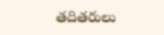తదితరులు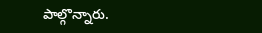పాల్గొన్నారు.